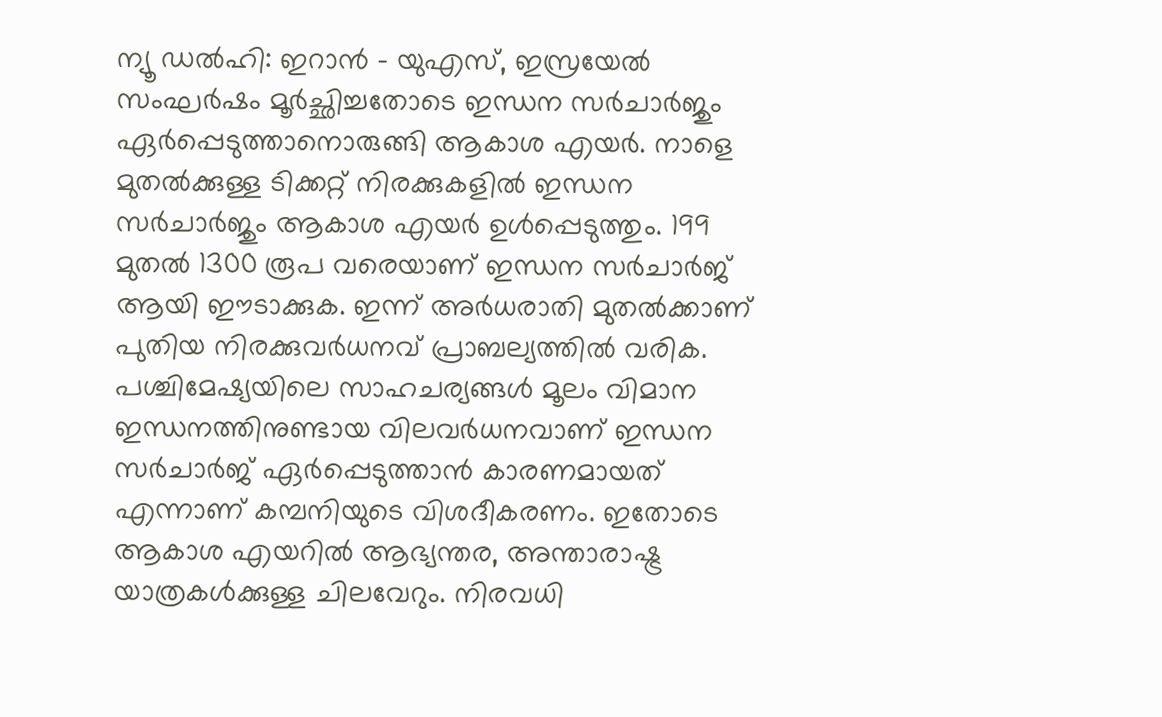ന്യൂ ഡൽഹി: ഇറാൻ - യുഎസ്, ഇസ്രയേൽ സംഘർഷം മൂർച്ഛിച്ചതോടെ ഇന്ധന സർചാർജും ഏർപ്പെടുത്താനൊരുങ്ങി ആകാശ എയർ. നാളെ മുതൽക്കുള്ള ടിക്കറ്റ് നിരക്കുകളിൽ ഇന്ധന സർചാർജും ആകാശ എയർ ഉൾപ്പെടുത്തും. 199 മുതൽ 1300 രൂപ വരെയാണ് ഇന്ധന സർചാർജ് ആയി ഈടാക്കുക. ഇന്ന് അർധരാതി മുതൽക്കാണ് പുതിയ നിരക്കുവർധനവ് പ്രാബല്യത്തിൽ വരിക. പശ്ചിമേഷ്യയിലെ സാഹചര്യങ്ങൾ മൂലം വിമാന ഇന്ധനത്തിനുണ്ടായ വിലവർധനവാണ് ഇന്ധന സർചാർജ് ഏർപ്പെടുത്താൻ കാരണമായത് എന്നാണ് കമ്പനിയുടെ വിശദീകരണം. ഇതോടെ ആകാശ എയറിൽ ആഭ്യന്തര, അന്താരാഷ്ട്ര യാത്രകൾക്കുള്ള ചിലവേറും. നിരവധി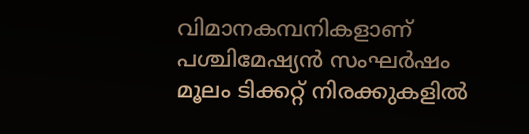വിമാനകമ്പനികളാണ് പശ്ചിമേഷ്യൻ സംഘർഷം മൂലം ടിക്കറ്റ് നിരക്കുകളിൽ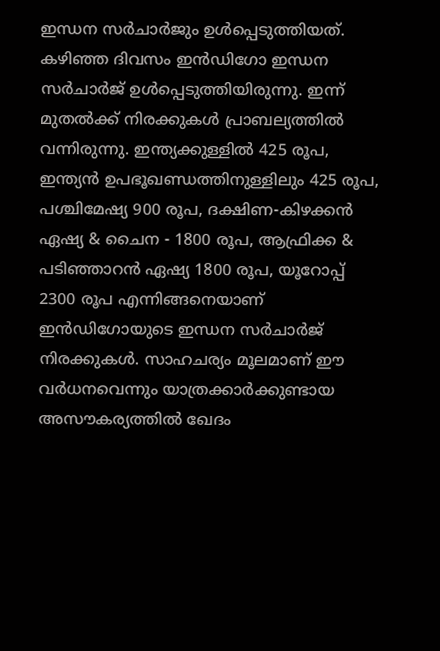ഇന്ധന സർചാർജും ഉൾപ്പെടുത്തിയത്. കഴിഞ്ഞ ദിവസം ഇൻഡിഗോ ഇന്ധന സർചാർജ് ഉൾപ്പെടുത്തിയിരുന്നു. ഇന്ന് മുതൽക്ക് നിരക്കുകൾ പ്രാബല്യത്തിൽ വന്നിരുന്നു. ഇന്ത്യക്കുള്ളിൽ 425 രൂപ, ഇന്ത്യൻ ഉപഭൂഖണ്ഡത്തിനുള്ളിലും 425 രൂപ, പശ്ചിമേഷ്യ 900 രൂപ, ദക്ഷിണ-കിഴക്കൻ ഏഷ്യ & ചൈന - 1800 രൂപ, ആഫ്രിക്ക & പടിഞ്ഞാറൻ ഏഷ്യ 1800 രൂപ, യൂറോപ്പ് 2300 രൂപ എന്നിങ്ങനെയാണ് ഇൻഡിഗോയുടെ ഇന്ധന സർചാർജ് നിരക്കുകൾ. സാഹചര്യം മൂലമാണ് ഈ വർധനവെന്നും യാത്രക്കാർക്കുണ്ടായ അസൗകര്യത്തിൽ ഖേദം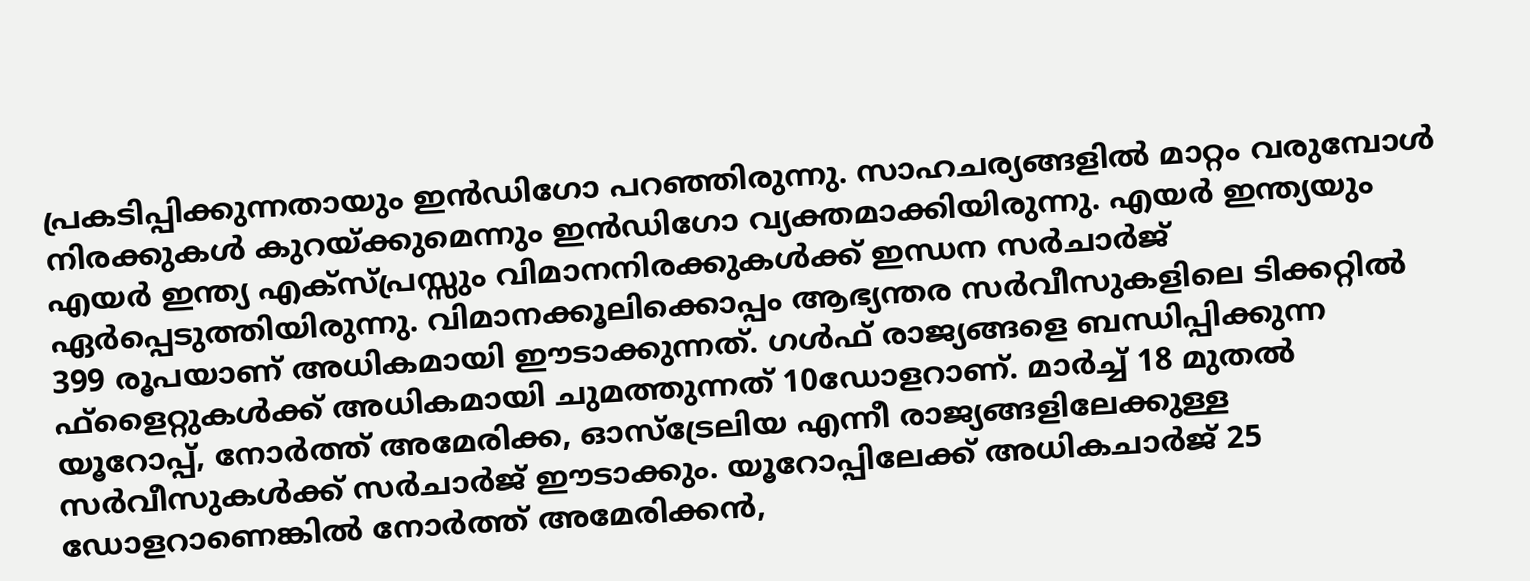പ്രകടിപ്പിക്കുന്നതായും ഇൻഡിഗോ പറഞ്ഞിരുന്നു. സാഹചര്യങ്ങളിൽ മാറ്റം വരുമ്പോൾ നിരക്കുകൾ കുറയ്ക്കുമെന്നും ഇൻഡിഗോ വ്യക്തമാക്കിയിരുന്നു. എയർ ഇന്ത്യയും എയർ ഇന്ത്യ എക്സ്പ്രസ്സും വിമാനനിരക്കുകൾക്ക് ഇന്ധന സർചാർജ് ഏർപ്പെടുത്തിയിരുന്നു. വിമാനക്കൂലിക്കൊപ്പം ആഭ്യന്തര സർവീസുകളിലെ ടിക്കറ്റിൽ 399 രൂപയാണ് അധികമായി ഈടാക്കുന്നത്. ഗൾഫ് രാജ്യങ്ങളെ ബന്ധിപ്പിക്കുന്ന ഫ്ളൈറ്റുകൾക്ക് അധികമായി ചുമത്തുന്നത് 10ഡോളറാണ്. മാർച്ച് 18 മുതൽ യൂറോപ്പ്, നോർത്ത് അമേരിക്ക, ഓസ്ട്രേലിയ എന്നീ രാജ്യങ്ങളിലേക്കുള്ള സർവീസുകൾക്ക് സർചാർജ് ഈടാക്കും. യൂറോപ്പിലേക്ക് അധികചാർജ് 25 ഡോളറാണെങ്കിൽ നോർത്ത് അമേരിക്കൻ,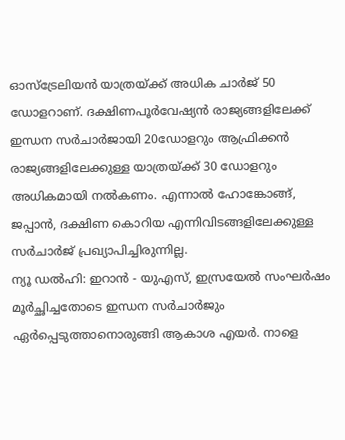ഓസ്ട്രേലിയൻ യാത്രയ്ക്ക് അധിക ചാർജ് 50 ഡോളറാണ്. ദക്ഷിണപൂർവേഷ്യൻ രാജ്യങ്ങളിലേക്ക് ഇന്ധന സർചാർജായി 20ഡോളറും ആഫ്രിക്കൻ രാജ്യങ്ങളിലേക്കുള്ള യാത്രയ്ക്ക് 30 ഡോളറും അധികമായി നൽകണം. എന്നാൽ ഹോങ്കോങ്ങ്, ജപ്പാൻ, ദക്ഷിണ കൊറിയ എന്നിവിടങ്ങളിലേക്കുള്ള സർചാർജ് പ്രഖ്യാപിച്ചിരുന്നില്ല.
ന്യൂ ഡൽഹി: ഇറാൻ - യുഎസ്, ഇസ്രയേൽ സംഘർഷം മൂർച്ഛിച്ചതോടെ ഇന്ധന സർചാർജും ഏർപ്പെടുത്താനൊരുങ്ങി ആകാശ എയർ. നാളെ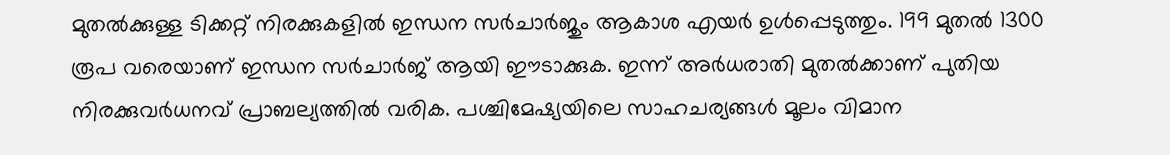മുതൽക്കുള്ള ടിക്കറ്റ് നിരക്കുകളിൽ ഇന്ധന സർചാർജും ആകാശ എയർ ഉൾപ്പെടുത്തും. 199 മുതൽ 1300 രൂപ വരെയാണ് ഇന്ധന സർചാർജ് ആയി ഈടാക്കുക. ഇന്ന് അർധരാതി മുതൽക്കാണ് പുതിയ നിരക്കുവർധനവ് പ്രാബല്യത്തിൽ വരിക. പശ്ചിമേഷ്യയിലെ സാഹചര്യങ്ങൾ മൂലം വിമാന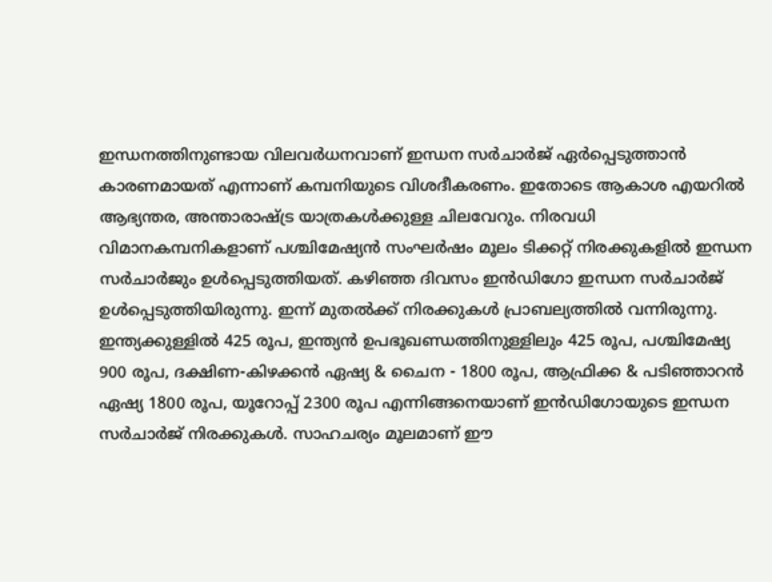ഇന്ധനത്തിനുണ്ടായ വിലവർധനവാണ് ഇന്ധന സർചാർജ് ഏർപ്പെടുത്താൻ കാരണമായത് എന്നാണ് കമ്പനിയുടെ വിശദീകരണം. ഇതോടെ ആകാശ എയറിൽ ആഭ്യന്തര, അന്താരാഷ്ട്ര യാത്രകൾക്കുള്ള ചിലവേറും. നിരവധി വിമാനകമ്പനികളാണ് പശ്ചിമേഷ്യൻ സംഘർഷം മൂലം ടിക്കറ്റ് നിരക്കുകളിൽ ഇന്ധന സർചാർജും ഉൾപ്പെടുത്തിയത്. കഴിഞ്ഞ ദിവസം ഇൻഡിഗോ ഇന്ധന സർചാർജ് ഉൾപ്പെടുത്തിയിരുന്നു. ഇന്ന് മുതൽക്ക് നിരക്കുകൾ പ്രാബല്യത്തിൽ വന്നിരുന്നു. ഇന്ത്യക്കുള്ളിൽ 425 രൂപ, ഇന്ത്യൻ ഉപഭൂഖണ്ഡത്തിനുള്ളിലും 425 രൂപ, പശ്ചിമേഷ്യ 900 രൂപ, ദക്ഷിണ-കിഴക്കൻ ഏഷ്യ & ചൈന - 1800 രൂപ, ആഫ്രിക്ക & പടിഞ്ഞാറൻ ഏഷ്യ 1800 രൂപ, യൂറോപ്പ് 2300 രൂപ എന്നിങ്ങനെയാണ് ഇൻഡിഗോയുടെ ഇന്ധന സർചാർജ് നിരക്കുകൾ. സാഹചര്യം മൂലമാണ് ഈ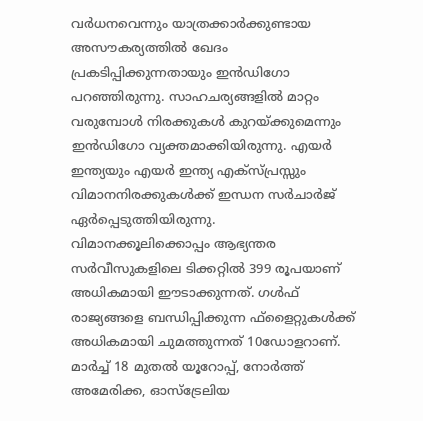വർധനവെന്നും യാത്രക്കാർക്കുണ്ടായ അസൗകര്യത്തിൽ ഖേദം പ്രകടിപ്പിക്കുന്നതായും ഇൻഡിഗോ പറഞ്ഞിരുന്നു. സാഹചര്യങ്ങളിൽ മാറ്റം വരുമ്പോൾ നിരക്കുകൾ കുറയ്ക്കുമെന്നും ഇൻഡിഗോ വ്യക്തമാക്കിയിരുന്നു. എയർ ഇന്ത്യയും എയർ ഇന്ത്യ എക്സ്പ്രസ്സും വിമാനനിരക്കുകൾക്ക് ഇന്ധന സർചാർജ് ഏർപ്പെടുത്തിയിരുന്നു. വിമാനക്കൂലിക്കൊപ്പം ആഭ്യന്തര സർവീസുകളിലെ ടിക്കറ്റിൽ 399 രൂപയാണ് അധികമായി ഈടാക്കുന്നത്. ഗൾഫ് രാജ്യങ്ങളെ ബന്ധിപ്പിക്കുന്ന ഫ്ളൈറ്റുകൾക്ക് അധികമായി ചുമത്തുന്നത് 10ഡോളറാണ്. മാർച്ച് 18 മുതൽ യൂറോപ്പ്, നോർത്ത് അമേരിക്ക, ഓസ്ട്രേലിയ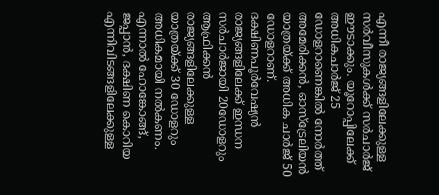എന്നീ രാജ്യങ്ങളിലേക്കുള്ള സർവീസുകൾക്ക് സർചാർജ് ഈടാക്കും. യൂറോപ്പിലേക്ക് അധികചാർജ് 25 ഡോളറാണെങ്കിൽ നോർത്ത് അമേരിക്കൻ, ഓസ്ട്രേലിയൻ യാത്രയ്ക്ക് അധിക ചാർജ് 50 ഡോളറാണ്. ദക്ഷിണപൂർവേഷ്യൻ രാജ്യങ്ങളിലേക്ക് ഇന്ധന സർചാർജായി 20ഡോളറും ആഫ്രിക്കൻ രാജ്യങ്ങളിലേക്കുള്ള യാത്രയ്ക്ക് 30 ഡോളറും അധികമായി നൽകണം. എന്നാൽ ഹോങ്കോങ്ങ്, ജപ്പാൻ, ദക്ഷിണ കൊറിയ എന്നിവിടങ്ങളിലേക്കുള്ള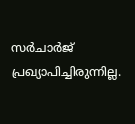സർചാർജ് പ്രഖ്യാപിച്ചിരുന്നില്ല.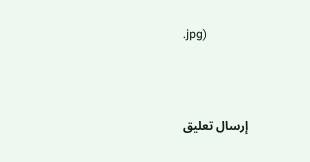.jpg)



إرسال تعليق